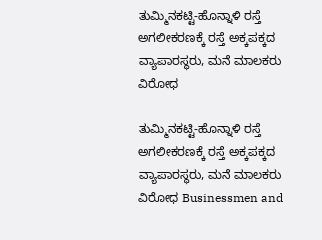ತುಮ್ಮಿನಕಟ್ಟಿ-ಹೊನ್ನಾಳಿ ರಸ್ತೆ ಅಗಲೀಕರಣಕ್ಕೆ ರಸ್ತೆ ಅಕ್ಕಪಕ್ಕದ ವ್ಯಾಪಾರಸ್ಥರು, ಮನೆ ಮಾಲಕರು ವಿರೋಧ

ತುಮ್ಮಿನಕಟ್ಟಿ-ಹೊನ್ನಾಳಿ ರಸ್ತೆ ಅಗಲೀಕರಣಕ್ಕೆ ರಸ್ತೆ ಅಕ್ಕಪಕ್ಕದ ವ್ಯಾಪಾರಸ್ಥರು, ಮನೆ ಮಾಲಕರು ವಿರೋಧ Businessmen and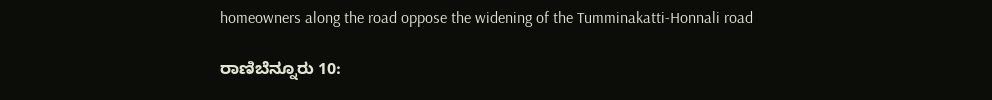homeowners along the road oppose the widening of the Tumminakatti-Honnali road

ರಾಣಿಬೆನ್ನೂರು 10: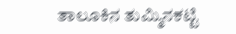ತಾಲೂಕಿನ ತುಮ್ಮಿನಕಟ್ಟಿ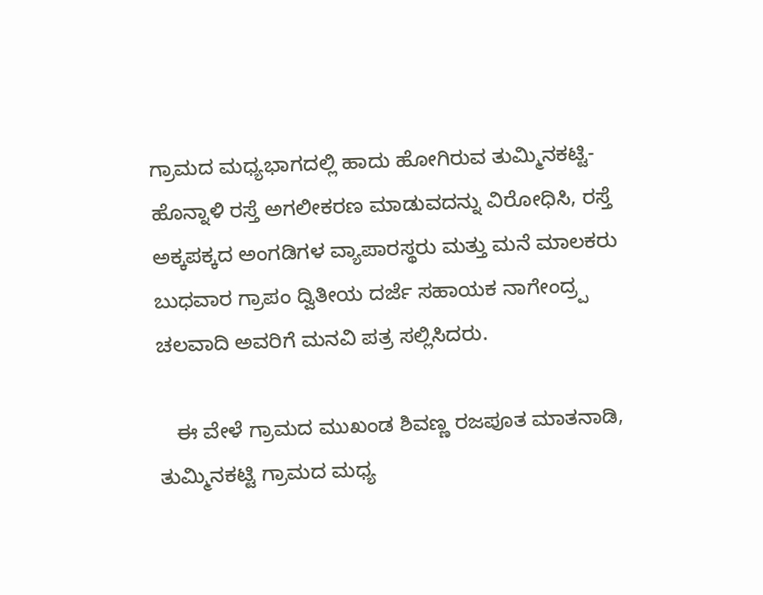ಗ್ರಾಮದ ಮಧ್ಯಭಾಗದಲ್ಲಿ ಹಾದು ಹೋಗಿರುವ ತುಮ್ಮಿನಕಟ್ಟಿ-ಹೊನ್ನಾಳಿ ರಸ್ತೆ ಅಗಲೀಕರಣ ಮಾಡುವದನ್ನು ವಿರೋಧಿಸಿ, ರಸ್ತೆ ಅಕ್ಕಪಕ್ಕದ ಅಂಗಡಿಗಳ ವ್ಯಾಪಾರಸ್ಥರು ಮತ್ತು ಮನೆ ಮಾಲಕರು ಬುಧವಾರ ಗ್ರಾಪಂ ದ್ವಿತೀಯ ದರ್ಜೆ ಸಹಾಯಕ ನಾಗೇಂದ್ರ‍್ಪ ಚಲವಾದಿ ಅವರಿಗೆ ಮನವಿ ಪತ್ರ ಸಲ್ಲಿಸಿದರು.

   ಈ ವೇಳೆ ಗ್ರಾಮದ ಮುಖಂಡ ಶಿವಣ್ಣ ರಜಪೂತ ಮಾತನಾಡಿ, ತುಮ್ಮಿನಕಟ್ಟಿ ಗ್ರಾಮದ ಮಧ್ಯ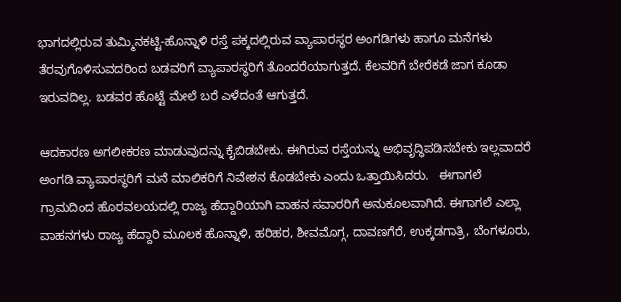ಭಾಗದಲ್ಲಿರುವ ತುಮ್ಮಿನಕಟ್ಟಿ-ಹೊನ್ನಾಳಿ ರಸ್ತೆ ಪಕ್ಕದಲ್ಲಿರುವ ವ್ಯಾಪಾರಸ್ಥರ ಅಂಗಡಿಗಳು ಹಾಗೂ ಮನೆಗಳು ತೆರವುಗೊಳಿಸುವದರಿಂದ ಬಡವರಿಗೆ ವ್ಯಾಪಾರಸ್ಥರಿಗೆ ತೊಂದರೆಯಾಗುತ್ತದೆ. ಕೆಲವರಿಗೆ ಬೇರೆಕಡೆ ಜಾಗ ಕೂಡಾ ಇರುವದಿಲ್ಲ. ಬಡವರ ಹೊಟ್ಟೆ ಮೇಲೆ ಬರೆ ಎಳೆದಂತೆ ಆಗುತ್ತದೆ.

ಆದಕಾರಣ ಅಗಲೀಕರಣ ಮಾಡುವುದನ್ನು ಕೈಬಿಡಬೇಕು. ಈಗಿರುವ ರಸ್ತೆಯನ್ನು ಅಭಿವೃದ್ಧಿಪಡಿಸಬೇಕು ಇಲ್ಲವಾದರೆ ಅಂಗಡಿ ವ್ಯಾಪಾರಸ್ಥರಿಗೆ ಮನೆ ಮಾಲಿಕರಿಗೆ ನಿವೇಶನ ಕೊಡಬೇಕು ಎಂದು ಒತ್ತಾಯಿಸಿದರು.   ಈಗಾಗಲೆ ಗ್ರಾಮದಿಂದ ಹೊರವಲಯದಲ್ಲಿ ರಾಜ್ಯ ಹೆದ್ದಾರಿಯಾಗಿ ವಾಹನ ಸವಾರರಿಗೆ ಅನುಕೂಲವಾಗಿದೆ. ಈಗಾಗಲೆ ಎಲ್ಲಾ ವಾಹನಗಳು ರಾಜ್ಯ ಹೆದ್ದಾರಿ ಮೂಲಕ ಹೊನ್ನಾಳಿ, ಹರಿಹರ, ಶೀವಮೊಗ್ಗ, ದಾವಣಗೆರೆ, ಉಕ್ಕಡಗಾತ್ರಿ, ಬೆಂಗಳೂರು,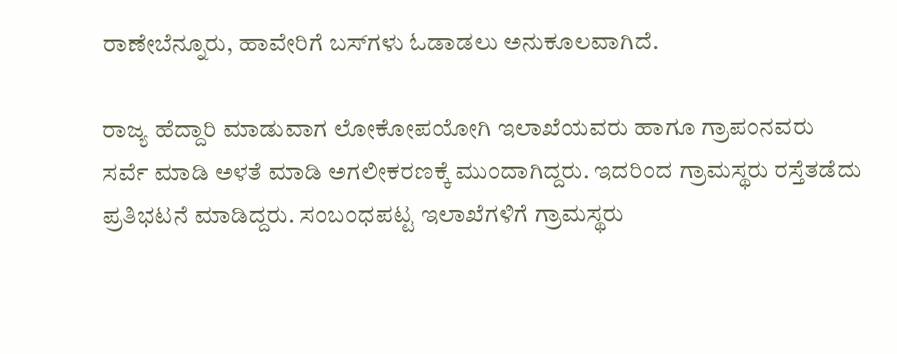ರಾಣೇಬೆನ್ನೂರು, ಹಾವೇರಿಗೆ ಬಸ್‌ಗಳು ಓಡಾಡಲು ಅನುಕೂಲವಾಗಿದೆ.

ರಾಜ್ಯ ಹೆದ್ದಾರಿ ಮಾಡುವಾಗ ಲೋಕೋಪಯೋಗಿ ಇಲಾಖೆಯವರು ಹಾಗೂ ಗ್ರಾಪಂನವರು ಸರ್ವೆ ಮಾಡಿ ಅಳತೆ ಮಾಡಿ ಅಗಲೀಕರಣಕ್ಕೆ ಮುಂದಾಗಿದ್ದರು. ಇದರಿಂದ ಗ್ರಾಮಸ್ಥರು ರಸ್ತೆತಡೆದು ಪ್ರತಿಭಟನೆ ಮಾಡಿದ್ದರು. ಸಂಬಂಧಪಟ್ಟ ಇಲಾಖೆಗಳಿಗೆ ಗ್ರಾಮಸ್ಥರು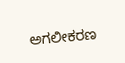ಅಗಲೀಕರಣ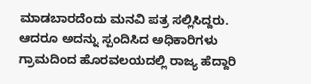ಮಾಡಬಾರದೆಂದು ಮನವಿ ಪತ್ರ ಸಲ್ಲಿಸಿದ್ದರು. ಆದರೂ ಅದನ್ನು ಸ್ಪಂದಿಸಿದ ಅಧಿಕಾರಿಗಳು ಗ್ರಾಮದಿಂದ ಹೊರವಲಯದಲ್ಲಿ ರಾಜ್ಯ ಹೆದ್ದಾರಿ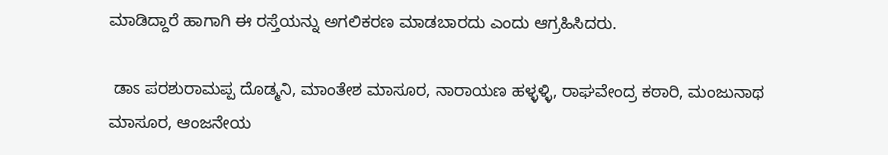ಮಾಡಿದ್ದಾರೆ ಹಾಗಾಗಿ ಈ ರಸ್ತೆಯನ್ನು ಅಗಲಿಕರಣ ಮಾಡಬಾರದು ಎಂದು ಆಗ್ರಹಿಸಿದರು.

 ಡಾಽ ಪರಶುರಾಮಪ್ಪ ದೊಡ್ಮನಿ, ಮಾಂತೇಶ ಮಾಸೂರ, ನಾರಾಯಣ ಹಳ್ಳಳ್ಳಿ, ರಾಘವೇಂದ್ರ ಕಠಾರಿ, ಮಂಜುನಾಥ ಮಾಸೂರ, ಆಂಜನೇಯ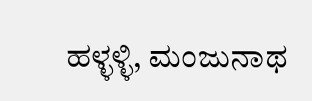ಹಳ್ಳಳ್ಳಿ, ಮಂಜುನಾಥ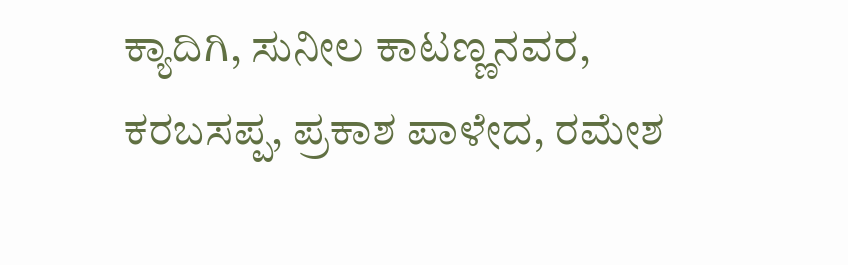ಕ್ಯಾದಿಗಿ, ಸುನೀಲ ಕಾಟಣ್ಣನವರ, ಕರಬಸಪ್ಪ, ಪ್ರಕಾಶ ಪಾಳೇದ, ರಮೇಶ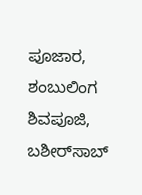ಪೂಜಾರ, ಶಂಬುಲಿಂಗ ಶಿವಪೂಜಿ, ಬಶೀರ್‌ಸಾಬ್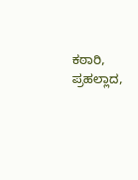ಕಠಾರಿ, ಪ್ರಹಲ್ಲಾದ,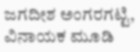ಜಗದೀಶ ಅಂಗರಗಟ್ಟಿ, ವಿನಾಯಕ ಮೂಡಿ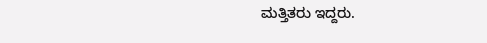ಮತ್ತಿತರು ಇದ್ದರು.